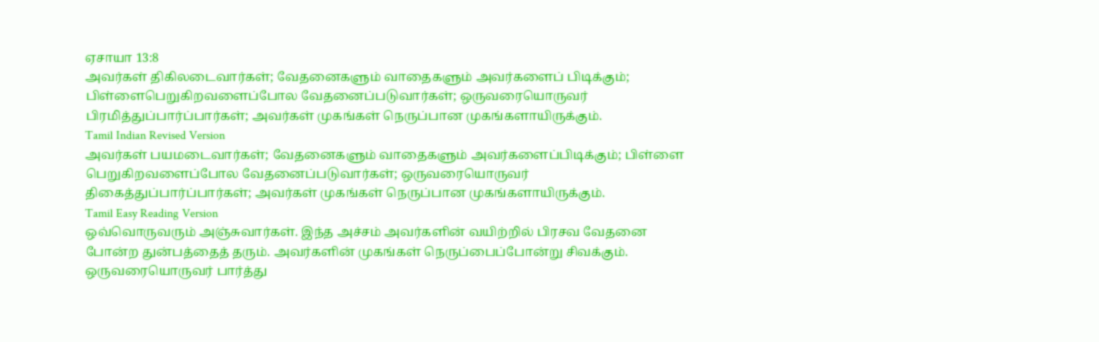ஏசாயா 13:8
அவர்கள் திகிலடைவார்கள்; வேதனைகளும் வாதைகளும் அவர்களைப் பிடிக்கும்; பிள்ளைபெறுகிறவளைப்போல வேதனைப்படுவார்கள்; ஒருவரையொருவர் பிரமித்துப்பார்ப்பார்கள்; அவர்கள் முகங்கள் நெருப்பான முகங்களாயிருக்கும்.
Tamil Indian Revised Version
அவர்கள் பயமடைவார்கள்; வேதனைகளும் வாதைகளும் அவர்களைப்பிடிக்கும்; பிள்ளை பெறுகிறவளைப்போல வேதனைப்படுவார்கள்; ஒருவரையொருவர் திகைத்துப்பார்ப்பார்கள்; அவர்கள் முகங்கள் நெருப்பான முகங்களாயிருக்கும்.
Tamil Easy Reading Version
ஒவ்வொருவரும் அஞ்சுவார்கள். இந்த அச்சம் அவர்களின் வயிற்றில் பிரசவ வேதனை போன்ற துன்பத்தைத் தரும். அவர்களின் முகங்கள் நெருப்பைப்போன்று சிவக்கும். ஒருவரையொருவர் பார்த்து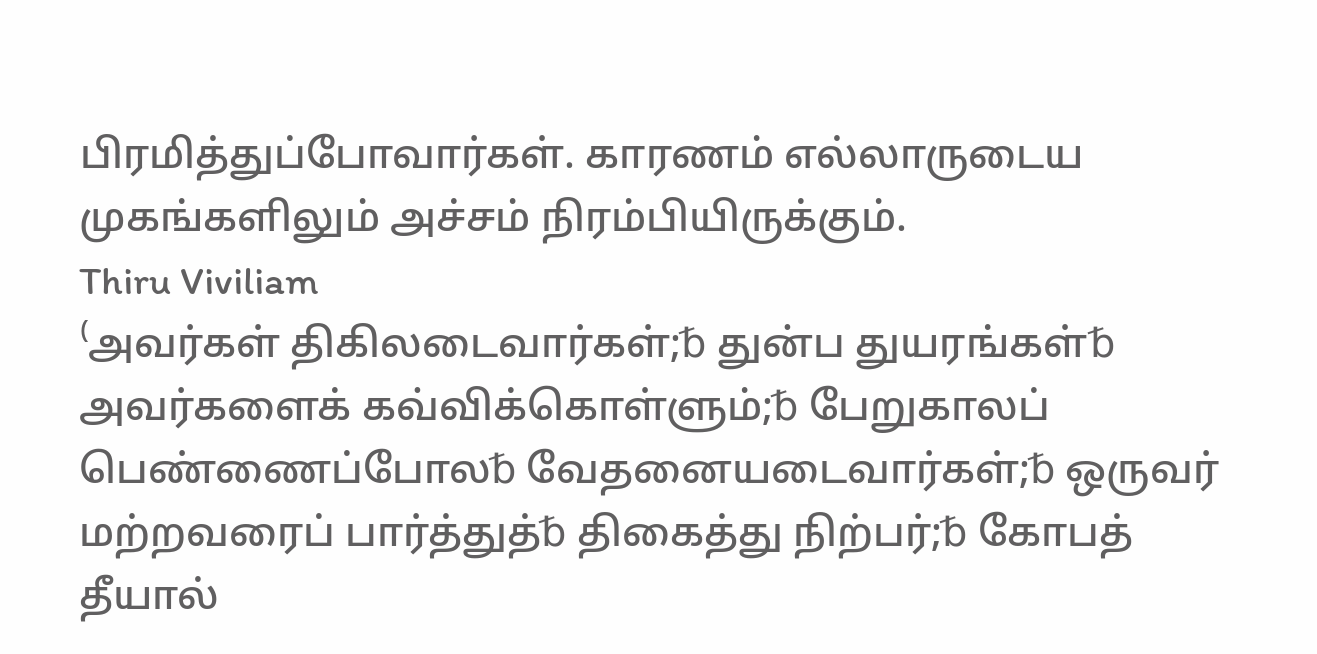பிரமித்துப்போவார்கள். காரணம் எல்லாருடைய முகங்களிலும் அச்சம் நிரம்பியிருக்கும்.
Thiru Viviliam
⁽அவர்கள் திகிலடைவார்கள்;␢ துன்ப துயரங்கள்␢ அவர்களைக் கவ்விக்கொள்ளும்;␢ பேறுகாலப் பெண்ணைப்போல␢ வேதனையடைவார்கள்;␢ ஒருவர் மற்றவரைப் பார்த்துத்␢ திகைத்து நிற்பர்;␢ கோபத் தீயால்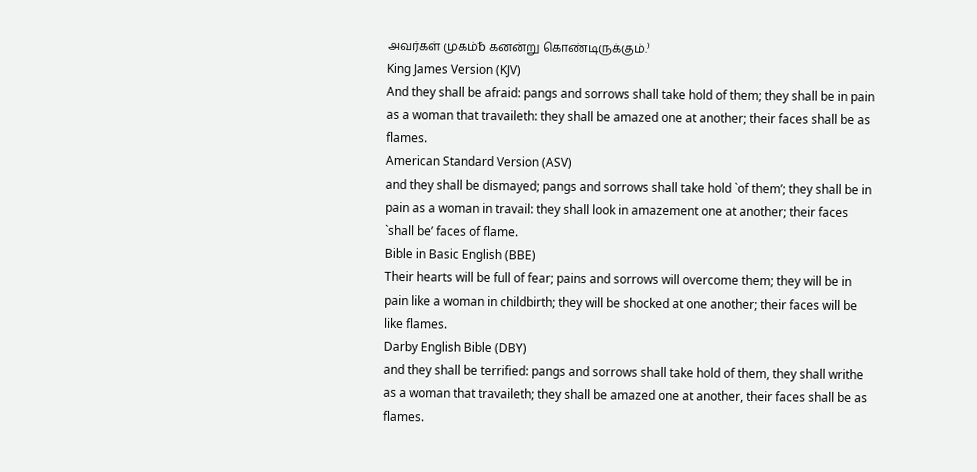அவர்கள் முகம்␢ கனன்று கொண்டிருக்கும்.⁾
King James Version (KJV)
And they shall be afraid: pangs and sorrows shall take hold of them; they shall be in pain as a woman that travaileth: they shall be amazed one at another; their faces shall be as flames.
American Standard Version (ASV)
and they shall be dismayed; pangs and sorrows shall take hold `of them’; they shall be in pain as a woman in travail: they shall look in amazement one at another; their faces `shall be’ faces of flame.
Bible in Basic English (BBE)
Their hearts will be full of fear; pains and sorrows will overcome them; they will be in pain like a woman in childbirth; they will be shocked at one another; their faces will be like flames.
Darby English Bible (DBY)
and they shall be terrified: pangs and sorrows shall take hold of them, they shall writhe as a woman that travaileth; they shall be amazed one at another, their faces shall be as flames.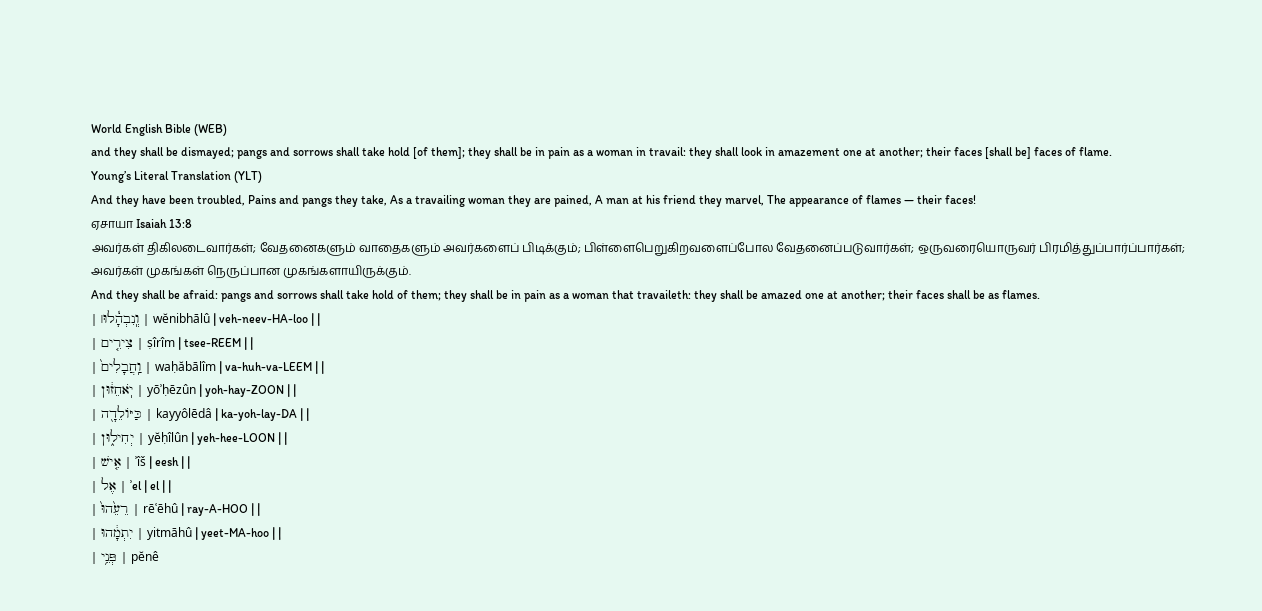World English Bible (WEB)
and they shall be dismayed; pangs and sorrows shall take hold [of them]; they shall be in pain as a woman in travail: they shall look in amazement one at another; their faces [shall be] faces of flame.
Young’s Literal Translation (YLT)
And they have been troubled, Pains and pangs they take, As a travailing woman they are pained, A man at his friend they marvel, The appearance of flames — their faces!
ஏசாயா Isaiah 13:8
அவர்கள் திகிலடைவார்கள்; வேதனைகளும் வாதைகளும் அவர்களைப் பிடிக்கும்; பிள்ளைபெறுகிறவளைப்போல வேதனைப்படுவார்கள்; ஒருவரையொருவர் பிரமித்துப்பார்ப்பார்கள்; அவர்கள் முகங்கள் நெருப்பான முகங்களாயிருக்கும்.
And they shall be afraid: pangs and sorrows shall take hold of them; they shall be in pain as a woman that travaileth: they shall be amazed one at another; their faces shall be as flames.
| וְֽנִבְהָ֓לוּ׀ | wĕnibhālû | veh-neev-HA-loo | |
| צִירִ֤ים | ṣîrîm | tsee-REEM | |
| וַֽחֲבָלִים֙ | waḥăbālîm | va-huh-va-LEEM | |
| יֹֽאחֵז֔וּן | yōʾḥēzûn | yoh-hay-ZOON | |
| כַּיּוֹלֵדָ֖ה | kayyôlēdâ | ka-yoh-lay-DA | |
| יְחִיל֑וּן | yĕḥîlûn | yeh-hee-LOON | |
| אִ֤ישׁ | ʾîš | eesh | |
| אֶל | ʾel | el | |
| רֵעֵ֙הוּ֙ | rēʿēhû | ray-A-HOO | |
| יִתְמָ֔הוּ | yitmāhû | yeet-MA-hoo | |
| פְּנֵ֥י | pĕnê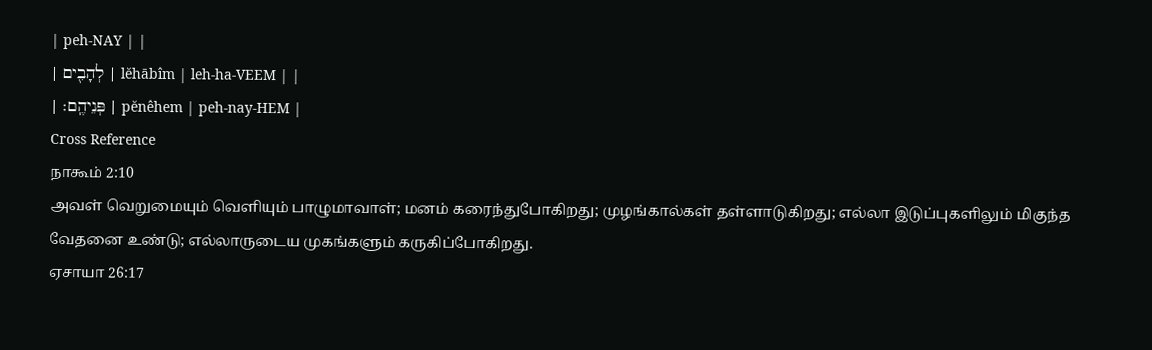| peh-NAY | |
| לְהָבִ֖ים | lĕhābîm | leh-ha-VEEM | |
| פְּנֵיהֶֽם׃ | pĕnêhem | peh-nay-HEM |
Cross Reference
நாகூம் 2:10
அவள் வெறுமையும் வெளியும் பாழுமாவாள்; மனம் கரைந்துபோகிறது; முழங்கால்கள் தள்ளாடுகிறது; எல்லா இடுப்புகளிலும் மிகுந்த வேதனை உண்டு; எல்லாருடைய முகங்களும் கருகிப்போகிறது.
ஏசாயா 26:17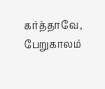கர்த்தாவே, பேறுகாலம்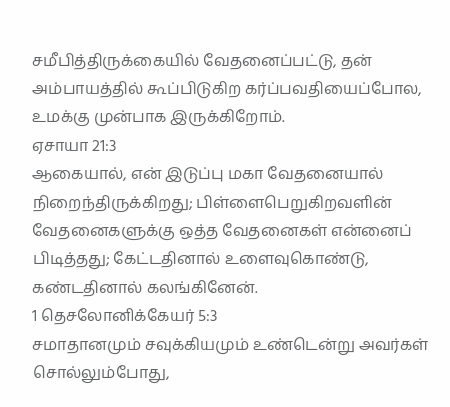சமீபித்திருக்கையில் வேதனைப்பட்டு, தன் அம்பாயத்தில் கூப்பிடுகிற கர்ப்பவதியைப்போல, உமக்கு முன்பாக இருக்கிறோம்.
ஏசாயா 21:3
ஆகையால், என் இடுப்பு மகா வேதனையால் நிறைந்திருக்கிறது; பிள்ளைபெறுகிறவளின் வேதனைகளுக்கு ஒத்த வேதனைகள் என்னைப் பிடித்தது; கேட்டதினால் உளைவுகொண்டு, கண்டதினால் கலங்கினேன்.
1 தெசலோனிக்கேயர் 5:3
சமாதானமும் சவுக்கியமும் உண்டென்று அவர்கள் சொல்லும்போது,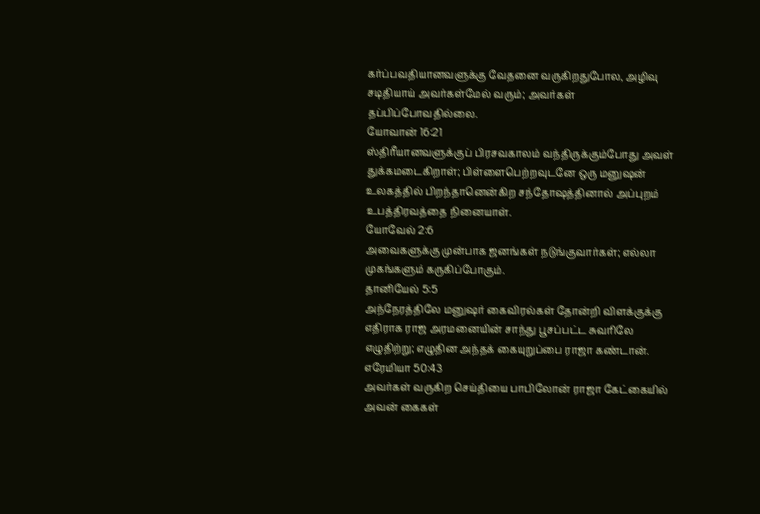கர்ப்பவதியானவளுக்கு வேதனை வருகிறதுபோல, அழிவு சடிதியாய் அவர்கள்மேல் வரும்; அவர்கள் தப்பிப்போவதில்லை.
யோவான் 16:21
ஸ்திரீயானவளுக்குப் பிரசவகாலம் வந்திருக்கும்போது அவள் துக்கமடைகிறாள்; பிள்ளைபெற்றவுடனே ஒரு மனுஷன் உலகத்தில் பிறந்தானென்கிற சந்தோஷத்தினால் அப்புறம் உபத்திரவத்தை நினையாள்.
யோவேல் 2:6
அவைகளுக்கு முன்பாக ஜனங்கள் நடுங்குவார்கள்; எல்லா முகங்களும் கருகிப்போகும்.
தானியேல் 5:5
அந்நேரத்திலே மனுஷர் கைவிரல்கள் தோன்றி விளக்குக்கு எதிராக ராஜ அரமனையின் சாந்து பூசப்பட்ட சுவரிலே எழுதிற்று; எழுதின அந்தக் கையுறுப்பை ராஜா கண்டான்.
எரேமியா 50:43
அவர்கள் வருகிற செய்தியை பாபிலோன் ராஜா கேட்கையில் அவன் கைகள்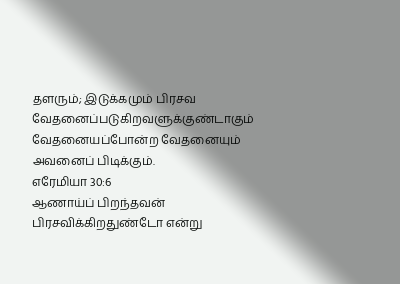தளரும்; இடுக்கமும் பிரசவ வேதனைப்படுகிறவளுக்குண்டாகும் வேதனையப்போன்ற வேதனையும் அவனைப் பிடிக்கும்.
எரேமியா 30:6
ஆணாய்ப் பிறந்தவன் பிரசவிக்கிறதுண்டோ என்று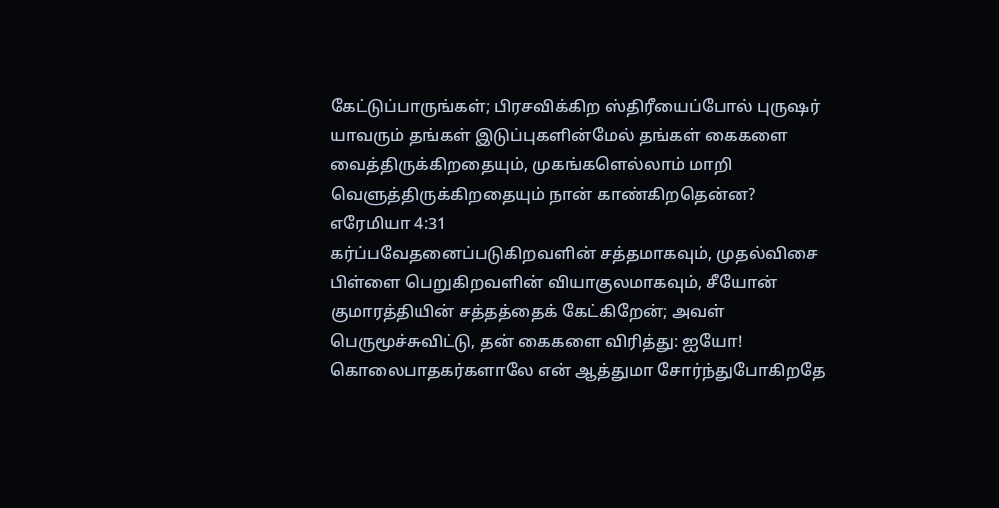கேட்டுப்பாருங்கள்; பிரசவிக்கிற ஸ்திரீயைப்போல் புருஷர் யாவரும் தங்கள் இடுப்புகளின்மேல் தங்கள் கைகளை வைத்திருக்கிறதையும், முகங்களெல்லாம் மாறி வெளுத்திருக்கிறதையும் நான் காண்கிறதென்ன?
எரேமியா 4:31
கர்ப்பவேதனைப்படுகிறவளின் சத்தமாகவும், முதல்விசை பிள்ளை பெறுகிறவளின் வியாகுலமாகவும், சீயோன் குமாரத்தியின் சத்தத்தைக் கேட்கிறேன்; அவள் பெருமூச்சுவிட்டு, தன் கைகளை விரித்து: ஐயோ! கொலைபாதகர்களாலே என் ஆத்துமா சோர்ந்துபோகிறதே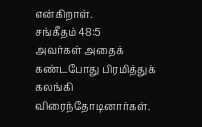என்கிறாள்.
சங்கீதம் 48:5
அவர்கள் அதைக் கண்டபோது பிரமித்துக் கலங்கி விரைந்தோடினார்கள்.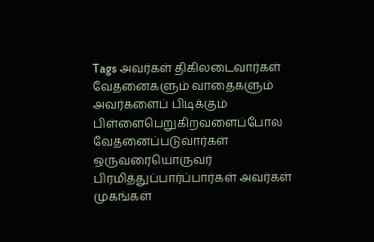Tags அவர்கள் திகிலடைவார்கள் வேதனைகளும் வாதைகளும் அவர்களைப் பிடிக்கும் பிள்ளைபெறுகிறவளைப்போல வேதனைப்படுவார்கள் ஒருவரையொருவர் பிரமித்துப்பார்ப்பார்கள் அவர்கள் முகங்கள்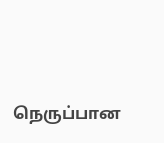நெருப்பான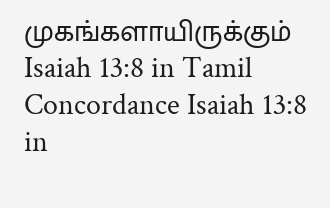முகங்களாயிருக்கும்
Isaiah 13:8 in Tamil Concordance Isaiah 13:8 in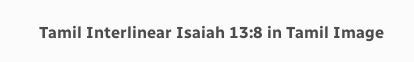Tamil Interlinear Isaiah 13:8 in Tamil Image